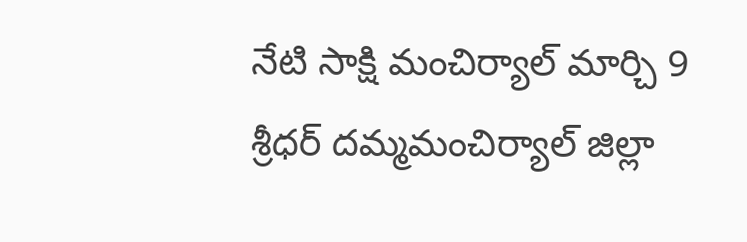నేటి సాక్షి మంచిర్యాల్ మార్చి 9 శ్రీధర్ దమ్మమంచిర్యాల్ జిల్లా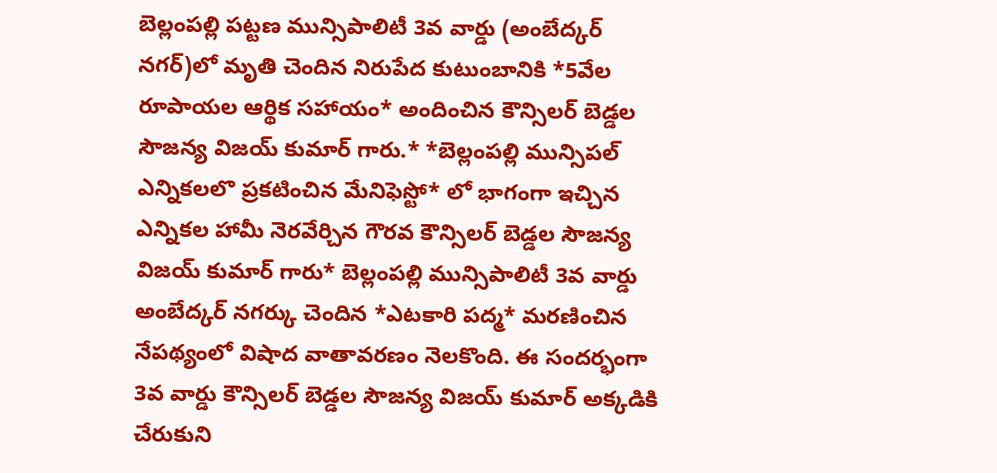బెల్లంపల్లి పట్టణ మున్సిపాలిటీ 3వ వార్డు (అంబేద్కర్ నగర్)లో మృతి చెందిన నిరుపేద కుటుంబానికి *5వేల రూపాయల ఆర్థిక సహాయం* అందించిన కౌన్సిలర్ బెడ్డల సౌజన్య విజయ్ కుమార్ గారు.* *బెల్లంపల్లి మున్సిపల్ ఎన్నికలలొ ప్రకటించిన మేనిఫెస్టో* లో భాగంగా ఇచ్చిన ఎన్నికల హామీ నెరవేర్చిన గౌరవ కౌన్సిలర్ బెడ్డల సౌజన్య విజయ్ కుమార్ గారు* బెల్లంపల్లి మున్సిపాలిటీ 3వ వార్డు అంబేద్కర్ నగర్కు చెందిన *ఎటకారి పద్మ* మరణించిన నేపథ్యంలో విషాద వాతావరణం నెలకొంది. ఈ సందర్భంగా 3వ వార్డు కౌన్సిలర్ బెడ్డల సౌజన్య విజయ్ కుమార్ అక్కడికి చేరుకుని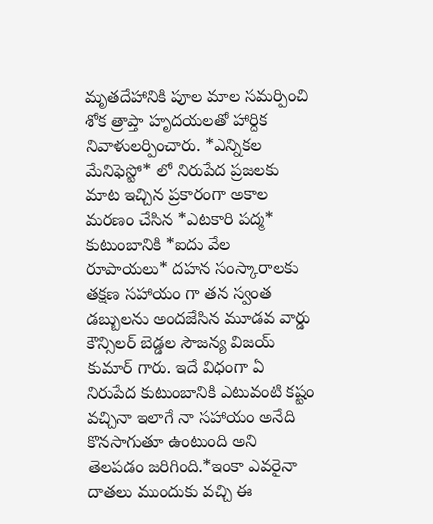మృతదేహానికి పూల మాల సమర్పించి శోక త్రాప్తా హృదయలతో హార్దిక నివాళులర్పించారు. *ఎన్నికల మేనిఫెస్టో* లో నిరుపేద ప్రజలకు మాట ఇచ్చిన ప్రకారంగా అకాల మరణం చేసిన *ఎటకారి పద్మ* కుటుంబానికి *ఐదు వేల రూపాయలు* దహన సంస్కారాలకు తక్షణ సహాయం గా తన స్వంత డబ్బులను అందజేసిన మూడవ వార్డు కౌన్సిలర్ బెడ్డల సౌజన్య విజయ్ కుమార్ గారు. ఇదే విధంగా ఏ నిరుపేద కుటుంబానికి ఎటువంటి కష్టం వచ్చినా ఇలాగే నా సహాయం అనేది కొనసాగుతూ ఉంటుంది అని తెలపడం జరిగింది.*ఇంకా ఎవరైనా దాతలు ముందుకు వచ్చి ఈ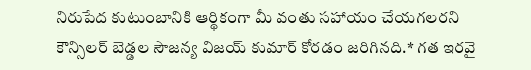నిరుపేద కుటుంబానికి ఆర్థికంగా మీ వంతు సహాయం చేయగలరని కౌన్సిలర్ బెడ్డల సౌజన్య విజయ్ కుమార్ కోరడం జరిగినది.* గత ఇరవై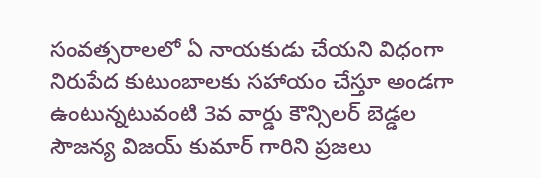సంవత్సరాలలో ఏ నాయకుడు చేయని విధంగా నిరుపేద కుటుంబాలకు సహాయం చేస్తూ అండగా ఉంటున్నటువంటి 3వ వార్డు కౌన్సిలర్ బెడ్డల సౌజన్య విజయ్ కుమార్ గారిని ప్రజలు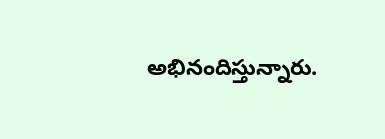అభినందిస్తున్నారు.